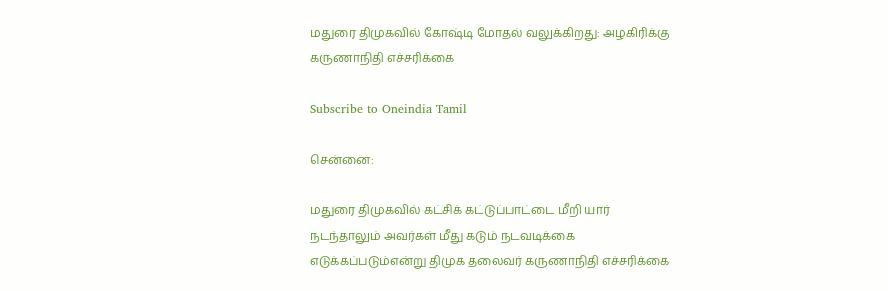மதுரை திமுகவில் கோஷ்டி மோதல் வலுக்கிறது: அழகிரிக்கு கருணாநிதி எச்சரிக்கை

Subscribe to Oneindia Tamil

சென்னை:

மதுரை திமுகவில் கட்சிக் கட்டுப்பாட்டை மீறி யார் நடந்தாலும் அவர்கள் மீது கடும் நடவடிக்கை எடுக்கப்படும்என்று திமுக தலைவர் கருணாநிதி எச்சரிக்கை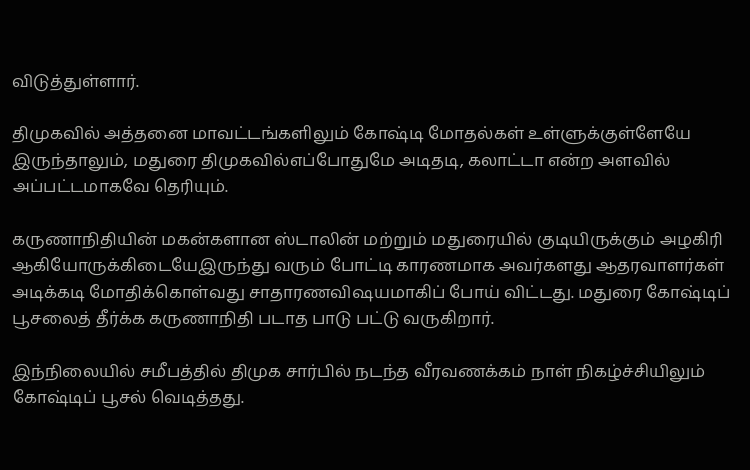விடுத்துள்ளார்.

திமுகவில் அத்தனை மாவட்டங்களிலும் கோஷ்டி மோதல்கள் உள்ளுக்குள்ளேயே இருந்தாலும், மதுரை திமுகவில்எப்போதுமே அடிதடி, கலாட்டா என்ற அளவில் அப்பட்டமாகவே தெரியும்.

கருணாநிதியின் மகன்களான ஸ்டாலின் மற்றும் மதுரையில் குடியிருக்கும் அழகிரி ஆகியோருக்கிடையேஇருந்து வரும் போட்டி காரணமாக அவர்களது ஆதரவாளர்கள் அடிக்கடி மோதிக்கொள்வது சாதாரணவிஷயமாகிப் போய் விட்டது. மதுரை கோஷ்டிப் பூசலைத் தீர்க்க கருணாநிதி படாத பாடு பட்டு வருகிறார்.

இந்நிலையில் சமீபத்தில் திமுக சார்பில் நடந்த வீரவணக்கம் நாள் நிகழ்ச்சியிலும் கோஷ்டிப் பூசல் வெடித்தது.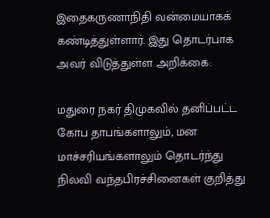இதைகருணாநிதி வன்மையாகக் கண்டித்துள்ளார். இது தொடர்பாக அவர் விடுத்துள்ள அறிக்கை:

மதுரை நகர் திமுகவில் தனிப்பட்ட கோப தாபங்களாலும், மன மாச்சரியங்களாலும் தொடர்ந்து நிலவி வந்தபிரச்சினைகள் குறித்து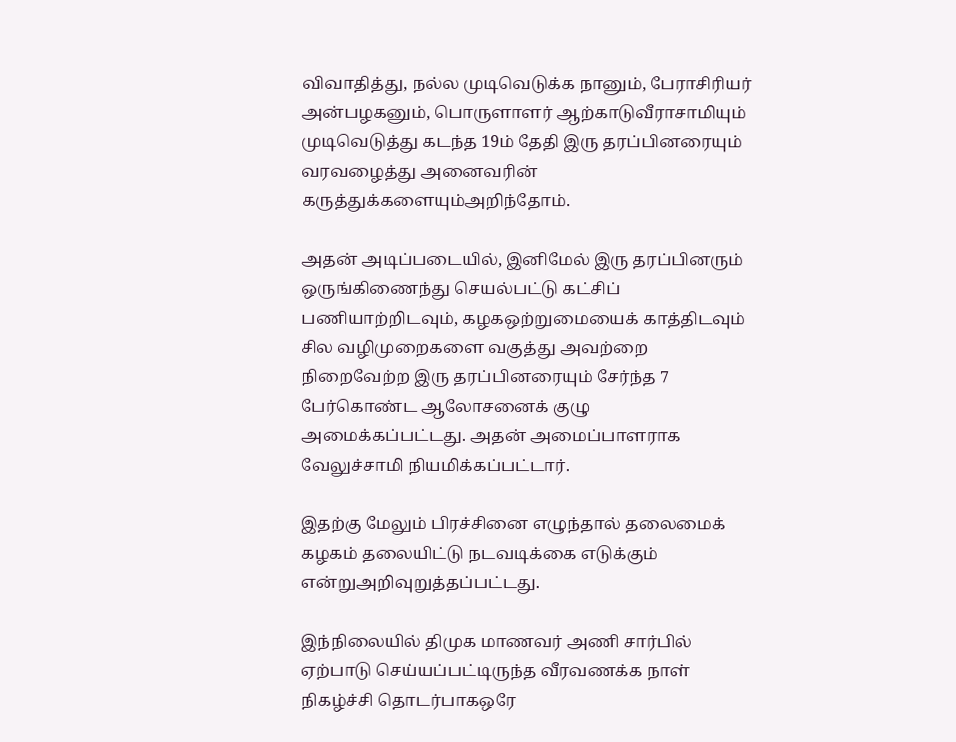விவாதித்து, நல்ல முடிவெடுக்க நானும், பேராசிரியர் அன்பழகனும், பொருளாளர் ஆற்காடுவீராசாமியும் முடிவெடுத்து கடந்த 19ம் தேதி இரு தரப்பினரையும் வரவழைத்து அனைவரின் கருத்துக்களையும்அறிந்தோம்.

அதன் அடிப்படையில், இனிமேல் இரு தரப்பினரும் ஒருங்கிணைந்து செயல்பட்டு கட்சிப் பணியாற்றிடவும், கழகஒற்றுமையைக் காத்திடவும் சில வழிமுறைகளை வகுத்து அவற்றை நிறைவேற்ற இரு தரப்பினரையும் சேர்ந்த 7 பேர்கொண்ட ஆலோசனைக் குழு அமைக்கப்பட்டது. அதன் அமைப்பாளராக வேலுச்சாமி நியமிக்கப்பட்டார்.

இதற்கு மேலும் பிரச்சினை எழுந்தால் தலைமைக் கழகம் தலையிட்டு நடவடிக்கை எடுக்கும் என்றுஅறிவுறுத்தப்பட்டது.

இந்நிலையில் திமுக மாணவர் அணி சார்பில் ஏற்பாடு செய்யப்பட்டிருந்த வீரவணக்க நாள் நிகழ்ச்சி தொடர்பாகஒரே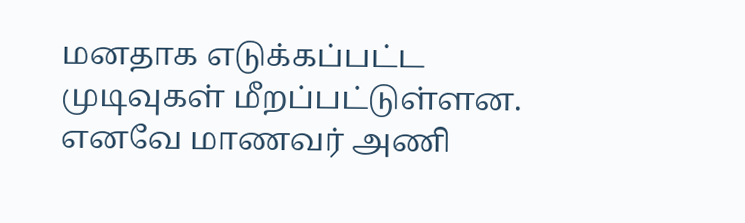மனதாக எடுக்கப்பட்ட முடிவுகள் மீறப்பட்டுள்ளன. எனவே மாணவர் அணி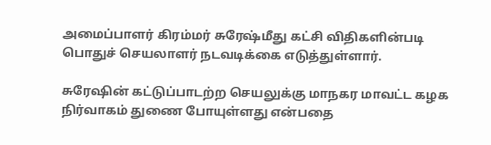அமைப்பாளர் கிரம்மர் சுரேஷ்மீது கட்சி விதிகளின்படி பொதுச் செயலாளர் நடவடிக்கை எடுத்துள்ளார்.

சுரேஷின் கட்டுப்பாடற்ற செயலுக்கு மாநகர மாவட்ட கழக நிர்வாகம் துணை போயுள்ளது என்பதை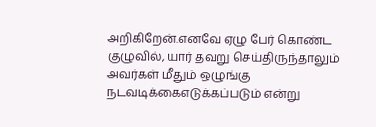அறிகிறேன்.எனவே ஏழு பேர் கொண்ட குழுவில், யார் தவறு செய்திருந்தாலும் அவர்கள் மீதும் ஒழுங்கு நடவடிக்கைஎடுக்கப்படும் என்று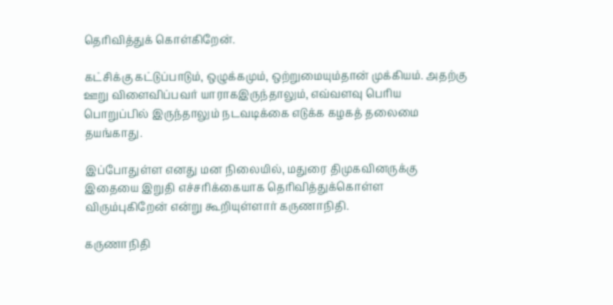தெரிவித்துக் கொள்கிறேன்.

கட்சிக்கு கட்டுப்பாடும், ஒழுக்கமும், ஒற்றுமையும்தான் முக்கியம். அதற்கு ஊறு விளைவிப்பவர் யாராகஇருந்தாலும், எவ்வளவு பெரிய பொறுப்பில் இருந்தாலும் நடவடிக்கை எடுக்க கழகத் தலைமை தயங்காது.

இப்போதுள்ள எனது மன நிலையில், மதுரை திமுகவினருக்கு இதையை இறுதி எச்சரிக்கையாக தெரிவித்துக்கொள்ள விரும்புகிறேன் என்று கூறியுள்ளார் கருணாநிதி.

கருணாநிதி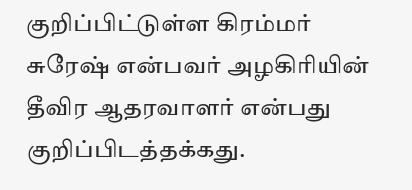குறிப்பிட்டுள்ள கிரம்மர் சுரேஷ் என்பவர் அழகிரியின் தீவிர ஆதரவாளர் என்பது குறிப்பிடத்தக்கது.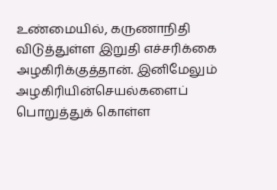உண்மையில், கருணாநிதி விடுத்துள்ள இறுதி எச்சரிக்கை அழகிரிக்குத்தான். இனிமேலும் அழகிரியின்செயல்களைப் பொறுத்துக் கொள்ள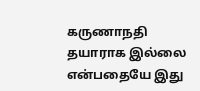கருணாநதி தயாராக இல்லை என்பதையே இது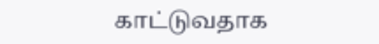காட்டுவதாக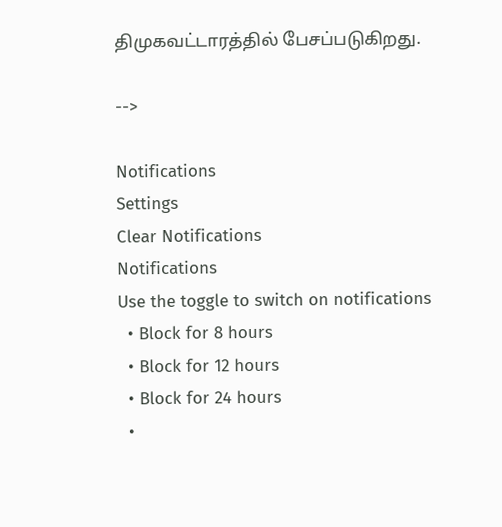திமுகவட்டாரத்தில் பேசப்படுகிறது.

-->

Notifications
Settings
Clear Notifications
Notifications
Use the toggle to switch on notifications
  • Block for 8 hours
  • Block for 12 hours
  • Block for 24 hours
  •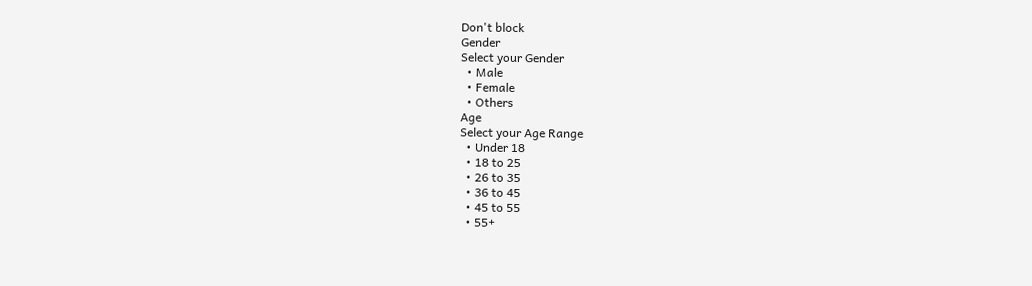Don't block
Gender
Select your Gender
  • Male
  • Female
  • Others
Age
Select your Age Range
  • Under 18
  • 18 to 25
  • 26 to 35
  • 36 to 45
  • 45 to 55
  • 55+